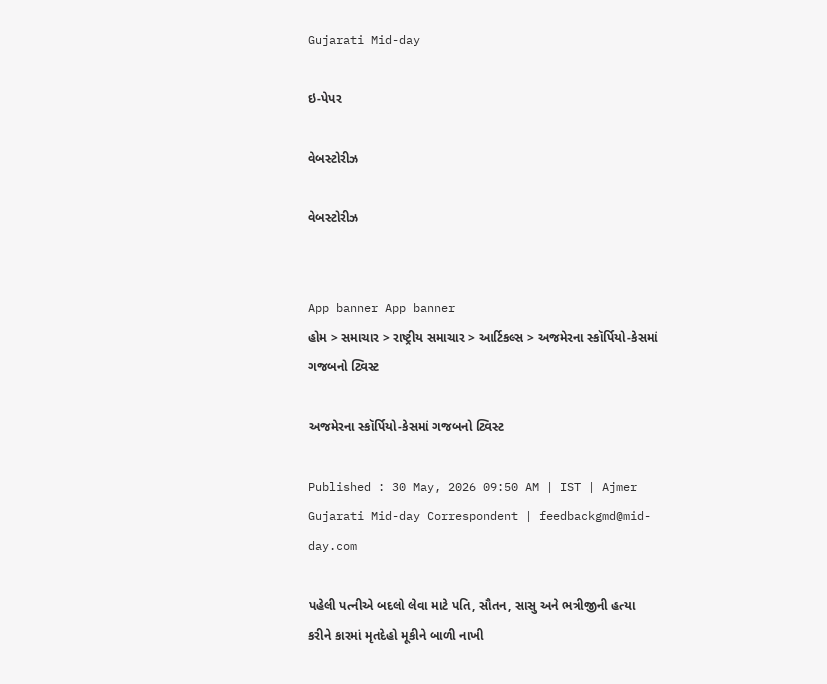Gujarati Mid-day

ઇ-પેપર

વેબસ્ટોરીઝ

વેબસ્ટોરીઝ


App banner App banner
હોમ > સમાચાર > રાષ્ટ્રીય સમાચાર > આર્ટિકલ્સ > અજમેરના સ્કૉર્પિયો-કેસમાં ગજબનો ટ્વિસ્ટ

અજમેરના સ્કૉર્પિયો-કેસમાં ગજબનો ટ્વિસ્ટ

Published : 30 May, 2026 09:50 AM | IST | Ajmer
Gujarati Mid-day Correspondent | feedbackgmd@mid-day.com

પહેલી પત્નીએ બદલો લેવા માટે પતિ, સૌતન, સાસુ અને ભત્રીજીની હત્યા કરીને કારમાં મૃતદેહો મૂકીને બાળી નાખી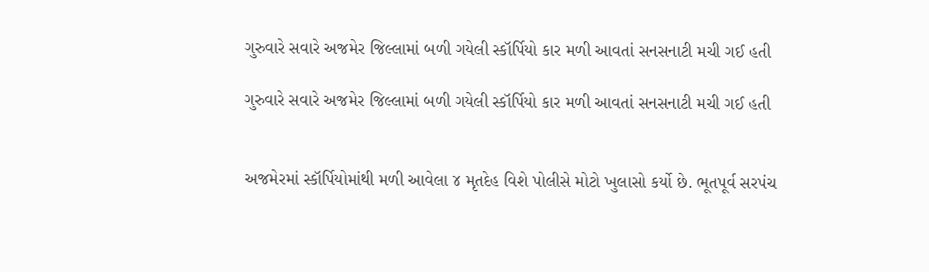ગુરુવારે સવારે અજમેર જિલ્લામાં બળી ગયેલી સ્કૉર્પિયો કાર મળી આવતાં સનસનાટી મચી ગઈ હતી

ગુરુવારે સવારે અજમેર જિલ્લામાં બળી ગયેલી સ્કૉર્પિયો કાર મળી આવતાં સનસનાટી મચી ગઈ હતી


અજમેરમાં સ્કૉર્પિયોમાંથી મળી આવેલા ૪ મૃતદેહ વિશે પોલીસે મોટો ખુલાસો કર્યો છે. ભૂતપૂર્વ સરપંચ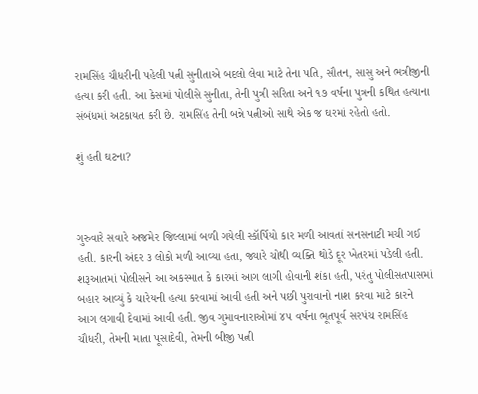રામસિંહ ચૌધરીની પહેલી પત્ની સુનીતાએ બદલો લેવા માટે તેના પતિ, સૌતન, સાસુ અને ભત્રીજીની હત્યા કરી હતી. આ કેસમાં પોલીસે સુનીતા, તેની પુત્રી સરિતા અને ૧૭ વર્ષના પુત્રની કથિત હત્યાના સંબંધમાં અટકાયત કરી છે. રામસિંહ તેની બન્ને પત્નીઓ સાથે એક જ ઘરમાં રહેતો હતો.

શું હતી ઘટના?



ગુરુવારે સવારે અજમેર જિલ્લામાં બળી ગયેલી સ્કૉર્પિયો કાર મળી આવતાં સનસનાટી મચી ગઈ હતી. કારની અંદર ૩ લોકો મળી આવ્યા હતા, જ્યારે ચોથી વ્યક્તિ થોડે દૂર ખેતરમાં પડેલી હતી. શરૂઆતમાં પોલીસને આ અકસ્માત કે કારમાં આગ લાગી હોવાની શંકા હતી, પરંતુ પોલીસતપાસમાં બહાર આવ્યું કે ચારેયની હત્યા કરવામાં આવી હતી અને પછી પુરાવાનો નાશ કરવા માટે કારને આગ લગાવી દેવામાં આવી હતી. જીવ ગુમાવનારાઓમાં ૪૫ વર્ષના ભૂતપૂર્વ સરપંચ રામસિંહ ચૌધરી, તેમની માતા પૂસાદેવી, તેમની બીજી પત્ની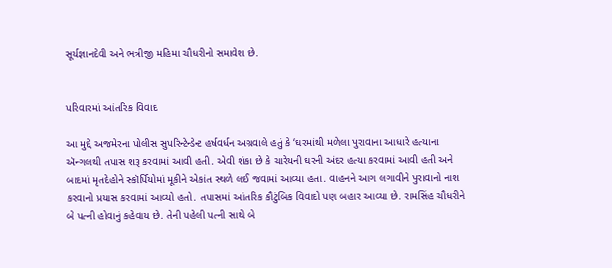સૂર્યજ્ઞાનદેવી અને ભત્રીજી મહિમા ચૌધરીનો સમાવેશ છે.


પરિવારમાં આંતરિક વિવાદ

આ મુદ્દે અજમેરના પોલીસ સુપરિન્ટેન્ડેન્ટ હર્ષવર્ધન અગ્રવાલે હતું કે ‘ઘરમાંથી મળેલા પુરાવાના આધારે હત્યાના ઍન્ગલથી તપાસ શરૂ કરવામાં આવી હતી. એવી શંકા છે કે ચારેયની ઘરની અંદર હત્યા કરવામાં આવી હતી અને બાદમાં મૃતદેહોને સ્કૉર્પિયોમાં મૂકીને એકાંત સ્થળે લઈ જવામાં આવ્યા હતા. વાહનને આગ લગાવીને પુરાવાનો નાશ કરવાનો પ્રયાસ કરવામાં આવ્યો હતો. તપાસમાં આંતરિક કૌટુંબિક વિવાદો પણ બહાર આવ્યા છે. રામસિંહ ચૌધરીને બે પત્ની હોવાનું કહેવાય છે. તેની પહેલી પત્ની સાથે બે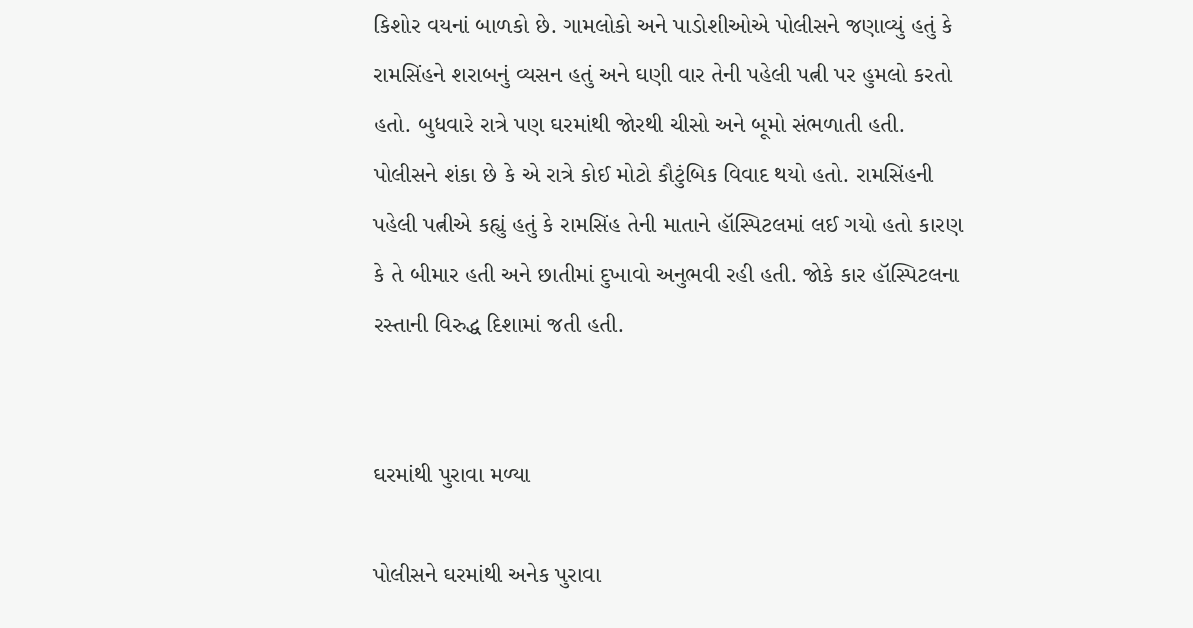કિશોર વયનાં બાળકો છે. ગામલોકો અને પાડોશીઓએ પોલીસને જણાવ્યું હતું કે રામસિંહને શરાબનું વ્યસન હતું અને ઘણી વાર તેની પહેલી પત્ની પર હુમલો કરતો હતો. બુધવારે રાત્રે પણ ઘરમાંથી જોરથી ચીસો અને બૂમો સંભળાતી હતી. પોલીસને શંકા છે કે એ રાત્રે કોઈ મોટો કૌટુંબિક વિવાદ થયો હતો. રામસિંહની પહેલી પત્નીએ કહ્યું હતું કે રામસિંહ તેની માતાને હૉસ્પિટલમાં લઈ ગયો હતો કારણ કે તે બીમાર હતી અને છાતીમાં દુખાવો અનુભવી રહી હતી. જોકે કાર હૉસ્પિટલના રસ્તાની વિરુદ્ધ દિશામાં જતી હતી.


ઘરમાંથી પુરાવા મળ્યા

પોલીસને ઘરમાંથી અનેક પુરાવા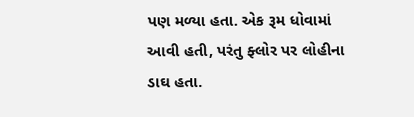પણ મળ્યા હતા. એક રૂમ ધોવામાં આવી હતી, પરંતુ ફ્લોર પર લોહીના ડાઘ હતા.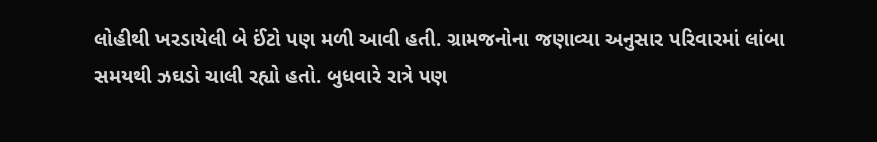લોહીથી ખરડાયેલી બે ઈંટો પણ મળી આવી હતી. ગ્રામજનોના જણાવ્યા અનુસાર પરિવારમાં લાંબા સમયથી ઝઘડો ચાલી રહ્યો હતો. બુધવારે રાત્રે પણ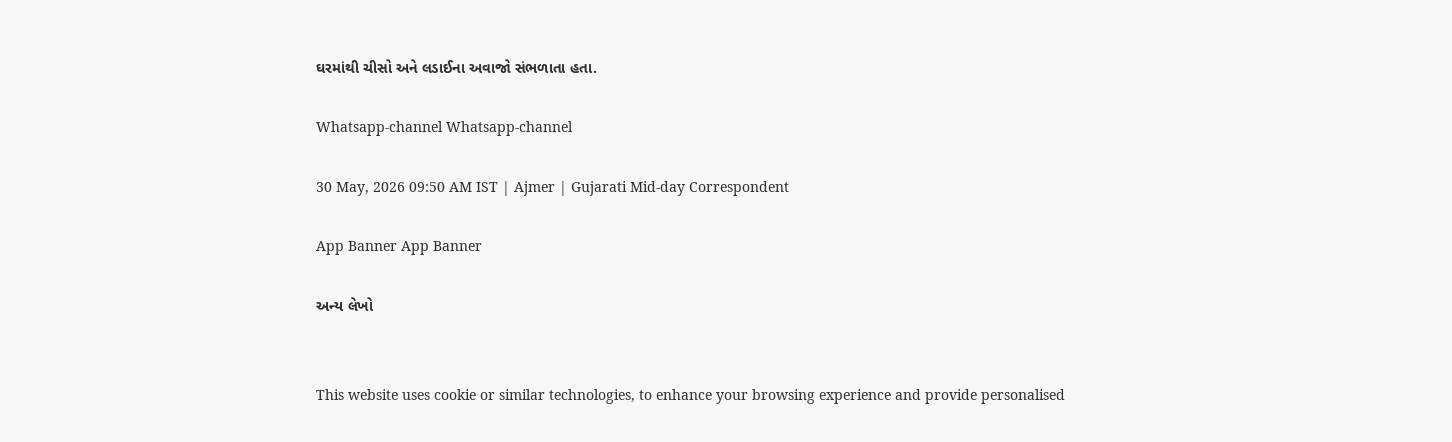ઘરમાંથી ચીસો અને લડાઈના અવાજો સંભળાતા હતા.

Whatsapp-channel Whatsapp-channel

30 May, 2026 09:50 AM IST | Ajmer | Gujarati Mid-day Correspondent

App Banner App Banner

અન્ય લેખો


This website uses cookie or similar technologies, to enhance your browsing experience and provide personalised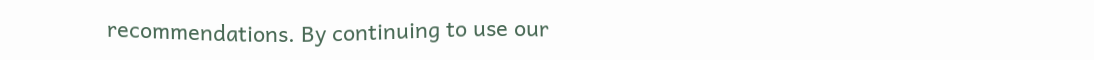recommendations. By continuing to use our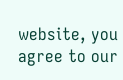website, you agree to our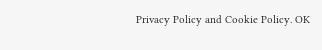Privacy Policy and Cookie Policy. OK